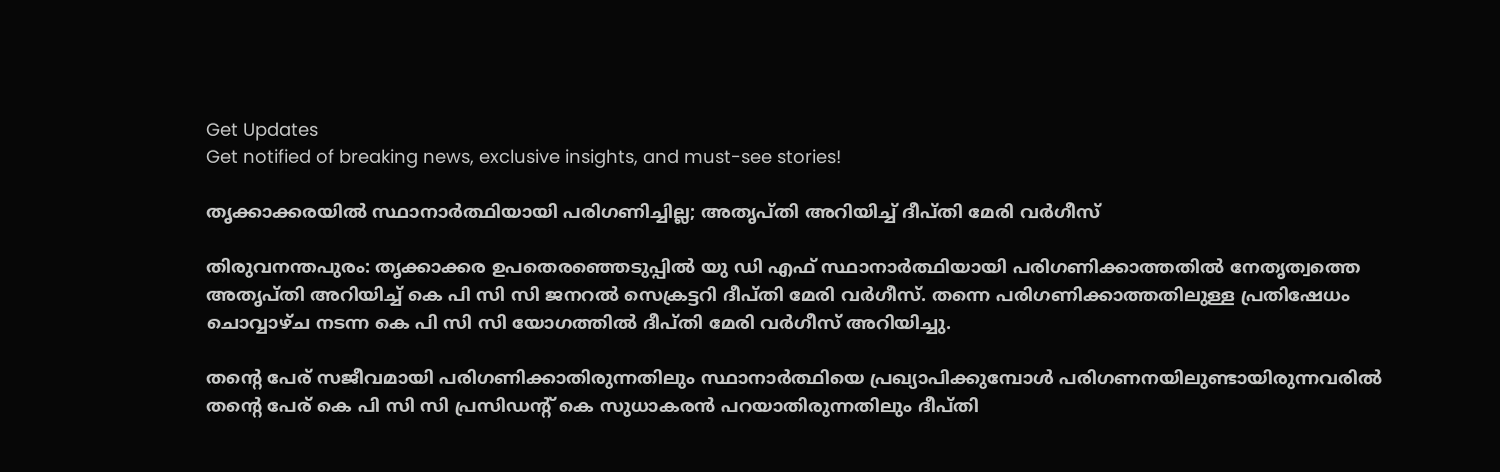Get Updates
Get notified of breaking news, exclusive insights, and must-see stories!

തൃക്കാക്കരയില്‍ സ്ഥാനാര്‍ത്ഥിയായി പരിഗണിച്ചില്ല; അതൃപ്തി അറിയിച്ച് ദീപ്തി മേരി വര്‍ഗീസ്

തിരുവനന്തപുരം: തൃക്കാക്കര ഉപതെരഞ്ഞെടുപ്പില്‍ യു ഡി എഫ് സ്ഥാനാര്‍ത്ഥിയായി പരിഗണിക്കാത്തതില്‍ നേതൃത്വത്തെ അതൃപ്തി അറിയിച്ച് കെ പി സി സി ജനറല്‍ സെക്രട്ടറി ദീപ്തി മേരി വര്‍ഗീസ്. തന്നെ പരിഗണിക്കാത്തതിലുള്ള പ്രതിഷേധം ചൊവ്വാഴ്ച നടന്ന കെ പി സി സി യോഗത്തില്‍ ദീപ്തി മേരി വര്‍ഗീസ് അറിയിച്ചു.

തന്റെ പേര് സജീവമായി പരിഗണിക്കാതിരുന്നതിലും സ്ഥാനാര്‍ത്ഥിയെ പ്രഖ്യാപിക്കുമ്പോള്‍ പരിഗണനയിലുണ്ടായിരുന്നവരില്‍ തന്റെ പേര് കെ പി സി സി പ്രസിഡന്റ് കെ സുധാകരന്‍ പറയാതിരുന്നതിലും ദീപ്തി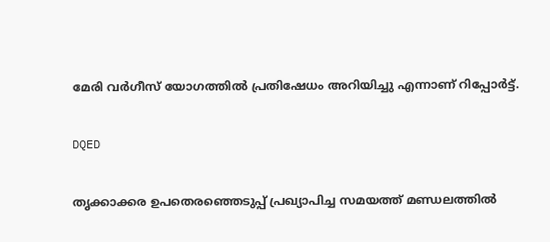മേരി വര്‍ഗീസ് യോഗത്തില്‍ പ്രതിഷേധം അറിയിച്ചു എന്നാണ് റിപ്പോര്‍ട്ട്.

DQED

തൃക്കാക്കര ഉപതെരഞ്ഞെടുപ്പ് പ്രഖ്യാപിച്ച സമയത്ത് മണ്ഡലത്തില്‍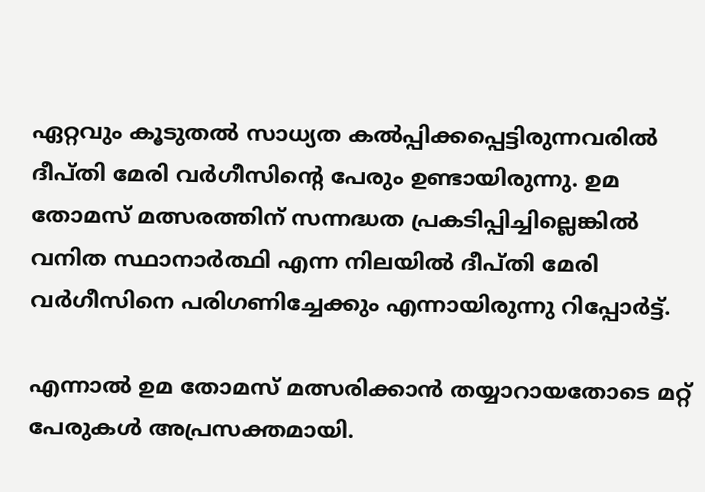ഏറ്റവും കൂടുതല്‍ സാധ്യത കല്‍പ്പിക്കപ്പെട്ടിരുന്നവരില്‍ ദീപ്തി മേരി വര്‍ഗീസിന്റെ പേരും ഉണ്ടായിരുന്നു. ഉമ തോമസ് മത്സരത്തിന് സന്നദ്ധത പ്രകടിപ്പിച്ചില്ലെങ്കില്‍ വനിത സ്ഥാനാര്‍ത്ഥി എന്ന നിലയില്‍ ദീപ്തി മേരി വര്‍ഗീസിനെ പരിഗണിച്ചേക്കും എന്നായിരുന്നു റിപ്പോര്‍ട്ട്.

എന്നാല്‍ ഉമ തോമസ് മത്സരിക്കാന്‍ തയ്യാറായതോടെ മറ്റ് പേരുകള്‍ അപ്രസക്തമായി.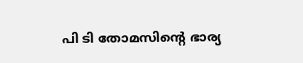പി ടി തോമസിന്റെ ഭാര്യ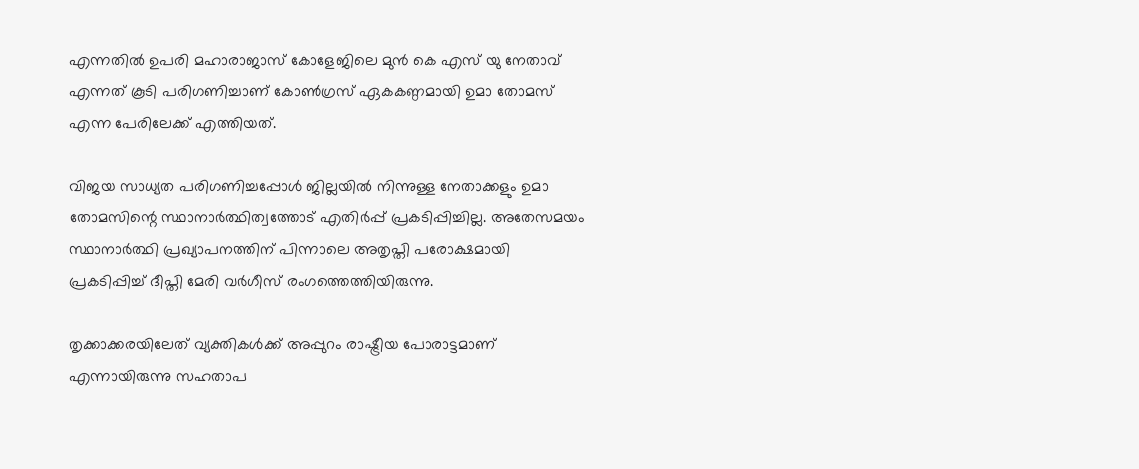എന്നതില്‍ ഉപരി മഹാരാജാസ് കോളേജിലെ മുന്‍ കെ എസ് യു നേതാവ് എന്നത് കൂടി പരിഗണിച്ചാണ് കോണ്‍ഗ്രസ് ഏകകണ്ഠമായി ഉമാ തോമസ് എന്ന പേരിലേക്ക് എത്തിയത്.

വിജയ സാധ്യത പരിഗണിച്ചപ്പോള്‍ ജില്ലയില്‍ നിന്നുള്ള നേതാക്കളും ഉമാ തോമസിന്റെ സ്ഥാനാര്‍ത്ഥിത്വത്തോട് എതിര്‍പ്പ് പ്രകടിപ്പിച്ചില്ല. അതേസമയം സ്ഥാനാര്‍ത്ഥി പ്രഖ്യാപനത്തിന് പിന്നാലെ അതൃപ്തി പരോക്ഷമായി പ്രകടിപ്പിച്ച് ദീപ്തി മേരി വര്‍ഗീസ് രംഗത്തെത്തിയിരുന്നു.

തൃക്കാക്കരയിലേത് വ്യക്തികള്‍ക്ക് അപ്പുറം രാഷ്ട്രീയ പോരാട്ടമാണ് എന്നായിരുന്നു സഹതാപ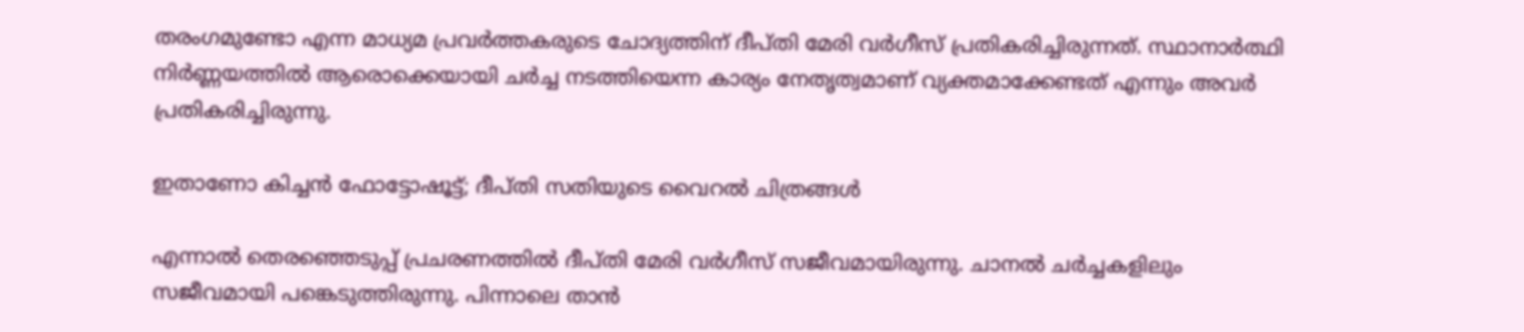തരംഗമുണ്ടോ എന്ന മാധ്യമ പ്രവര്‍ത്തകരുടെ ചോദ്യത്തിന് ദീപ്തി മേരി വര്‍ഗീസ് പ്രതികരിച്ചിരുന്നത്. സ്ഥാനാര്‍ത്ഥി നിര്‍ണ്ണയത്തില്‍ ആരൊക്കെയായി ചര്‍ച്ച നടത്തിയെന്ന കാര്യം നേതൃത്വമാണ് വ്യക്തമാക്കേണ്ടത് എന്നും അവര്‍ പ്രതികരിച്ചിരുന്നു.

ഇതാണോ കിച്ചന്‍ ഫോട്ടോഷൂട്ട്; ദീപ്തി സതിയുടെ വൈറല്‍ ചിത്രങ്ങള്‍

എന്നാല്‍ തെരഞ്ഞെടുപ്പ് പ്രചരണത്തില്‍ ദീപ്തി മേരി വര്‍ഗീസ് സജീവമായിരുന്നു. ചാനല്‍ ചര്‍ച്ചകളിലും സജീവമായി പങ്കെടുത്തിരുന്നു. പിന്നാലെ താന്‍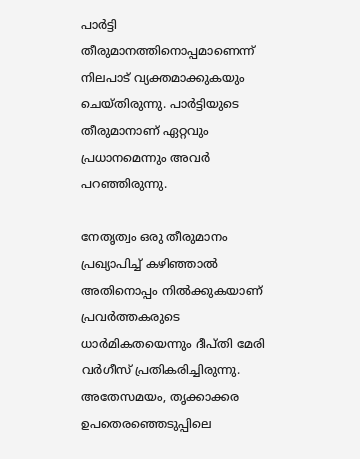പാര്‍ട്ടി തീരുമാനത്തിനൊപ്പമാണെന്ന് നിലപാട് വ്യക്തമാക്കുകയും ചെയ്തിരുന്നു. പാര്‍ട്ടിയുടെ തീരുമാനാണ് ഏറ്റവും പ്രധാനമെന്നും അവര്‍ പറഞ്ഞിരുന്നു.

നേതൃത്വം ഒരു തീരുമാനം പ്രഖ്യാപിച്ച് കഴിഞ്ഞാല്‍ അതിനൊപ്പം നില്‍ക്കുകയാണ് പ്രവര്‍ത്തകരുടെ ധാര്‍മികതയെന്നും ദീപ്തി മേരി വര്‍ഗീസ് പ്രതികരിച്ചിരുന്നു. അതേസമയം, തൃക്കാക്കര ഉപതെരഞ്ഞെടുപ്പിലെ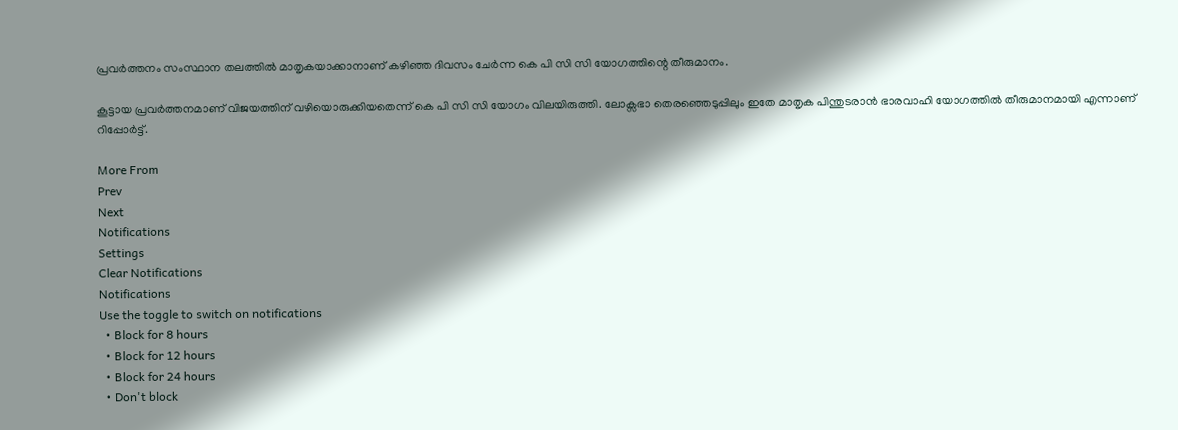പ്രവര്‍ത്തനം സംസ്ഥാന തലത്തില്‍ മാതൃകയാക്കാനാണ് കഴിഞ്ഞ ദിവസം ചേര്‍ന്ന കെ പി സി സി യോഗത്തിന്റെ തീരുമാനം.

കൂട്ടായ പ്രവര്‍ത്തനമാണ് വിജയത്തിന് വഴിയൊരുക്കിയതെന്ന് കെ പി സി സി യോഗം വിലയിരുത്തി. ലോക്സഭാ തെരഞ്ഞെടുപ്പിലും ഇതേ മാതൃക പിന്തുടരാന്‍ ഭാരവാഹി യോഗത്തില്‍ തീരുമാനമായി എന്നാണ് റിപ്പോര്‍ട്ട്.

More From
Prev
Next
Notifications
Settings
Clear Notifications
Notifications
Use the toggle to switch on notifications
  • Block for 8 hours
  • Block for 12 hours
  • Block for 24 hours
  • Don't block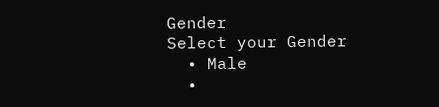Gender
Select your Gender
  • Male
  •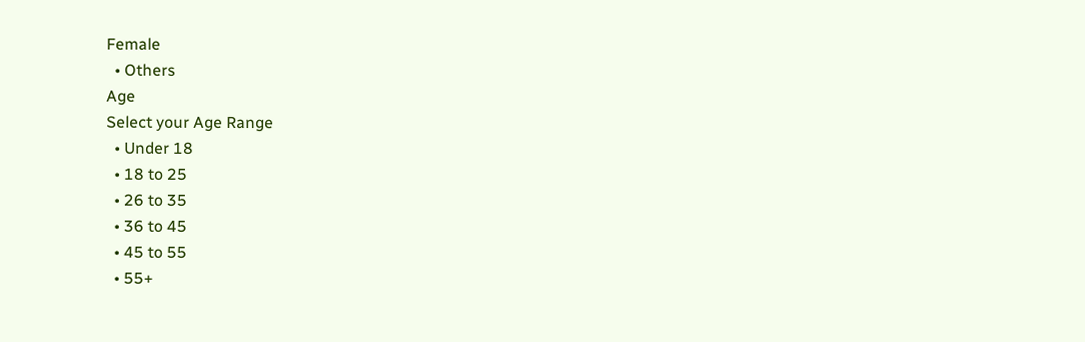Female
  • Others
Age
Select your Age Range
  • Under 18
  • 18 to 25
  • 26 to 35
  • 36 to 45
  • 45 to 55
  • 55+